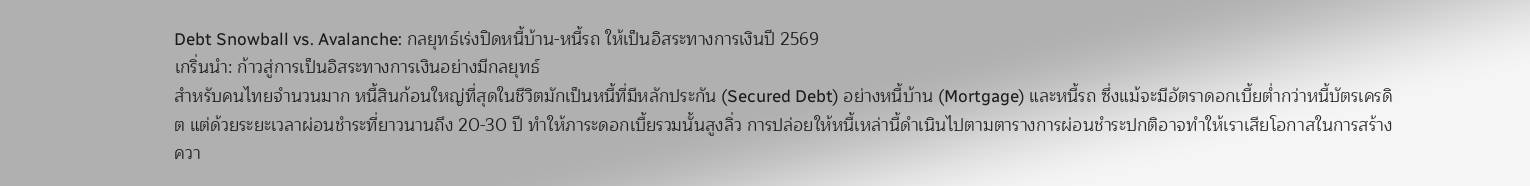Debt Snowball vs. Avalanche: กลยุทธ์เร่งปิดหนี้บ้าน-หนี้รถ ให้เป็นอิสระทางการเงินปี 2569
เกริ่นนำ: ก้าวสู่การเป็นอิสระทางการเงินอย่างมีกลยุทธ์
สำหรับคนไทยจำนวนมาก หนี้สินก้อนใหญ่ที่สุดในชีวิตมักเป็นหนี้ที่มีหลักประกัน (Secured Debt) อย่างหนี้บ้าน (Mortgage) และหนี้รถ ซึ่งแม้จะมีอัตราดอกเบี้ยต่ำกว่าหนี้บัตรเครดิต แต่ด้วยระยะเวลาผ่อนชำระที่ยาวนานถึง 20-30 ปี ทำให้ภาระดอกเบี้ยรวมนั้นสูงลิ่ว การปล่อยให้หนี้เหล่านี้ดำเนินไปตามตารางการผ่อนชำระปกติอาจทำให้เราเสียโอกาสในการสร้างควา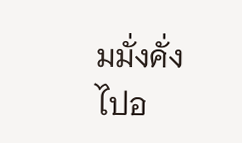มมั่งคั่งไปอ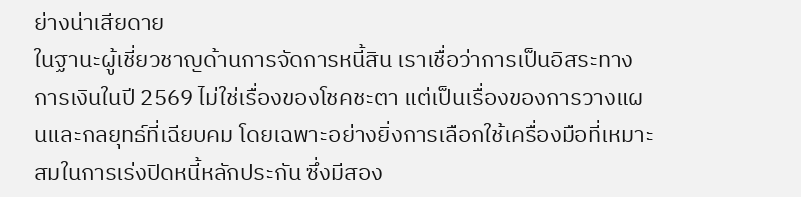ย่างน่าเสียดาย
ในฐานะผู้เชี่ยวชาญด้านการจัดการหนี้สิน เราเชื่อว่าการเป็นอิสระทางการเงินในปี 2569 ไม่ใช่เรื่องของโชคชะตา แต่เป็นเรื่องของการวางแผนและกลยุทธ์ที่เฉียบคม โดยเฉพาะอย่างยิ่งการเลือกใช้เครื่องมือที่เหมาะสมในการเร่งปิดหนี้หลักประกัน ซึ่งมีสอง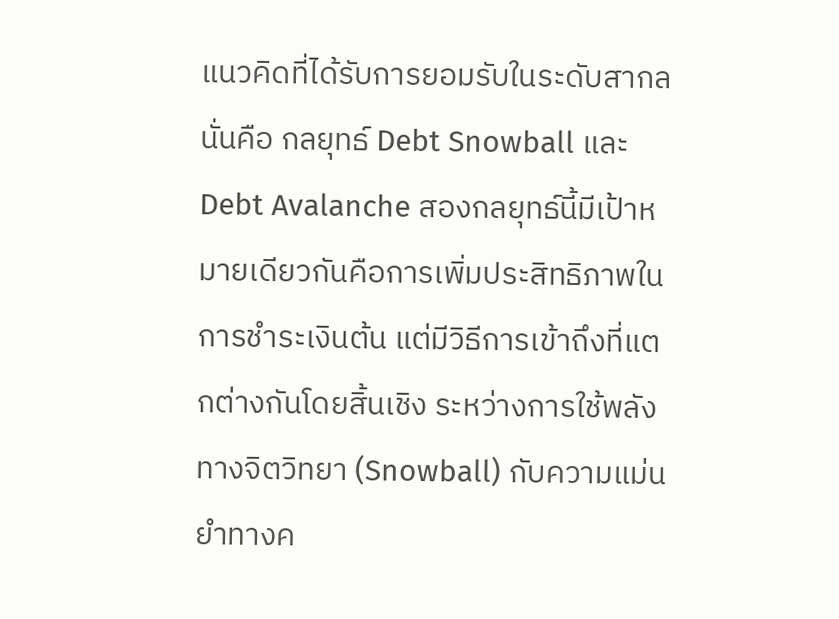แนวคิดที่ได้รับการยอมรับในระดับสากล นั่นคือ กลยุทธ์ Debt Snowball และ Debt Avalanche สองกลยุทธ์นี้มีเป้าหมายเดียวกันคือการเพิ่มประสิทธิภาพในการชำระเงินต้น แต่มีวิธีการเข้าถึงที่แตกต่างกันโดยสิ้นเชิง ระหว่างการใช้พลังทางจิตวิทยา (Snowball) กับความแม่นยำทางค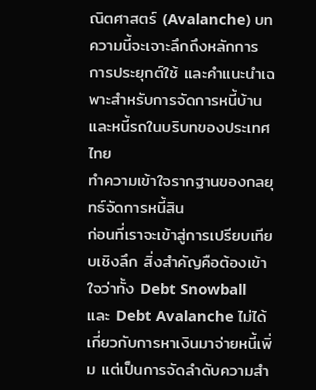ณิตศาสตร์ (Avalanche) บทความนี้จะเจาะลึกถึงหลักการ การประยุกต์ใช้ และคำแนะนำเฉพาะสำหรับการจัดการหนี้บ้านและหนี้รถในบริบทของประเทศไทย
ทำความเข้าใจรากฐานของกลยุทธ์จัดการหนี้สิน
ก่อนที่เราจะเข้าสู่การเปรียบเทียบเชิงลึก สิ่งสำคัญคือต้องเข้าใจว่าทั้ง Debt Snowball และ Debt Avalanche ไม่ได้เกี่ยวกับการหาเงินมาจ่ายหนี้เพิ่ม แต่เป็นการจัดลำดับความสำ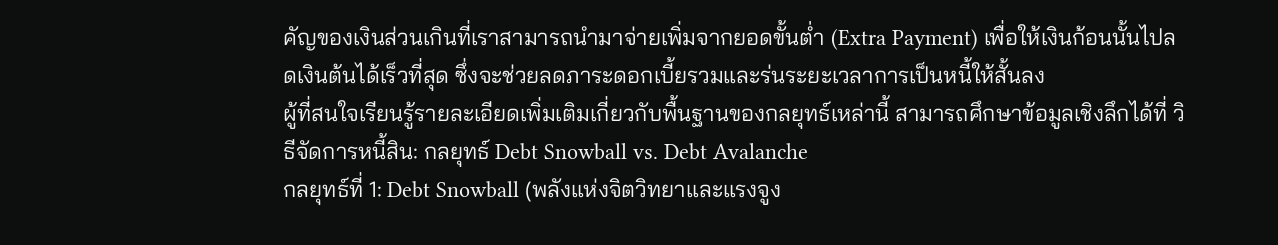คัญของเงินส่วนเกินที่เราสามารถนำมาจ่ายเพิ่มจากยอดขั้นต่ำ (Extra Payment) เพื่อให้เงินก้อนนั้นไปลดเงินต้นได้เร็วที่สุด ซึ่งจะช่วยลดภาระดอกเบี้ยรวมและร่นระยะเวลาการเป็นหนี้ให้สั้นลง
ผู้ที่สนใจเรียนรู้รายละเอียดเพิ่มเติมเกี่ยวกับพื้นฐานของกลยุทธ์เหล่านี้ สามารถศึกษาข้อมูลเชิงลึกได้ที่ วิธีจัดการหนี้สิน: กลยุทธ์ Debt Snowball vs. Debt Avalanche
กลยุทธ์ที่ 1: Debt Snowball (พลังแห่งจิตวิทยาและแรงจูง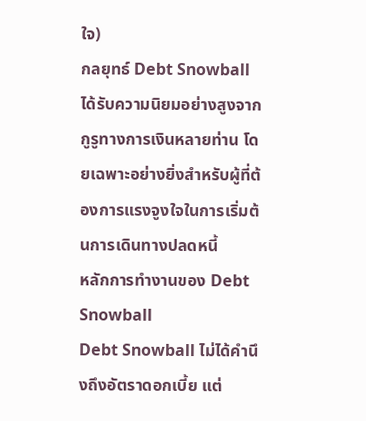ใจ)
กลยุทธ์ Debt Snowball ได้รับความนิยมอย่างสูงจากกูรูทางการเงินหลายท่าน โดยเฉพาะอย่างยิ่งสำหรับผู้ที่ต้องการแรงจูงใจในการเริ่มต้นการเดินทางปลดหนี้
หลักการทำงานของ Debt Snowball
Debt Snowball ไม่ได้คำนึงถึงอัตราดอกเบี้ย แต่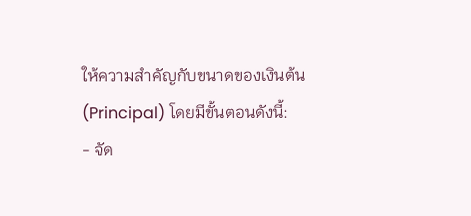ให้ความสำคัญกับขนาดของเงินต้น (Principal) โดยมีขั้นตอนดังนี้:
- จัด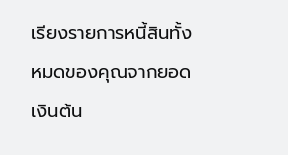เรียงรายการหนี้สินทั้งหมดของคุณจากยอดเงินต้น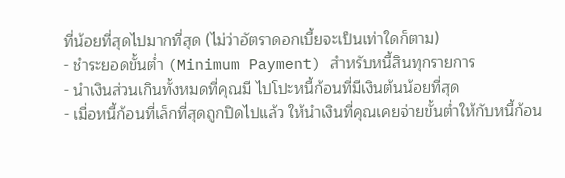ที่น้อยที่สุดไปมากที่สุด (ไม่ว่าอัตราดอกเบี้ยจะเป็นเท่าใดก็ตาม)
- ชำระยอดขั้นต่ำ (Minimum Payment) สำหรับหนี้สินทุกรายการ
- นำเงินส่วนเกินทั้งหมดที่คุณมี ไปโปะหนี้ก้อนที่มีเงินต้นน้อยที่สุด
- เมื่อหนี้ก้อนที่เล็กที่สุดถูกปิดไปแล้ว ให้นำเงินที่คุณเคยจ่ายขั้นต่ำให้กับหนี้ก้อน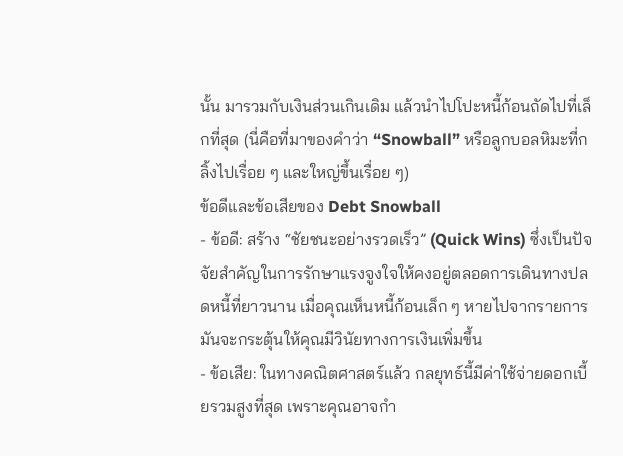นั้น มารวมกับเงินส่วนเกินเดิม แล้วนำไปโปะหนี้ก้อนถัดไปที่เล็กที่สุด (นี่คือที่มาของคำว่า “Snowball” หรือลูกบอลหิมะที่กลิ้งไปเรื่อย ๆ และใหญ่ขึ้นเรื่อย ๆ)
ข้อดีและข้อเสียของ Debt Snowball
- ข้อดี: สร้าง “ชัยชนะอย่างรวดเร็ว” (Quick Wins) ซึ่งเป็นปัจจัยสำคัญในการรักษาแรงจูงใจให้คงอยู่ตลอดการเดินทางปลดหนี้ที่ยาวนาน เมื่อคุณเห็นหนี้ก้อนเล็ก ๆ หายไปจากรายการ มันจะกระตุ้นให้คุณมีวินัยทางการเงินเพิ่มขึ้น
- ข้อเสีย: ในทางคณิตศาสตร์แล้ว กลยุทธ์นี้มีค่าใช้จ่ายดอกเบี้ยรวมสูงที่สุด เพราะคุณอาจกำ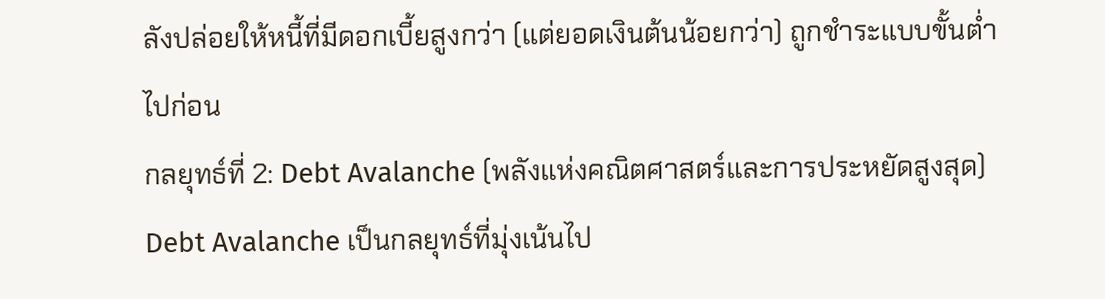ลังปล่อยให้หนี้ที่มีดอกเบี้ยสูงกว่า (แต่ยอดเงินต้นน้อยกว่า) ถูกชำระแบบขั้นต่ำไปก่อน
กลยุทธ์ที่ 2: Debt Avalanche (พลังแห่งคณิตศาสตร์และการประหยัดสูงสุด)
Debt Avalanche เป็นกลยุทธ์ที่มุ่งเน้นไป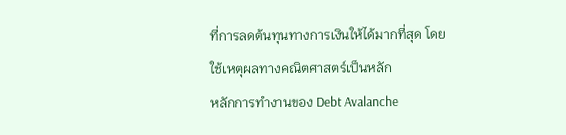ที่การลดต้นทุนทางการเงินให้ได้มากที่สุด โดยใช้เหตุผลทางคณิตศาสตร์เป็นหลัก
หลักการทำงานของ Debt Avalanche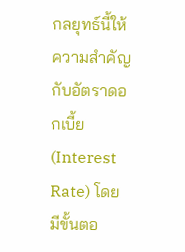กลยุทธ์นี้ให้ความสำคัญกับอัตราดอกเบี้ย (Interest Rate) โดยมีขั้นตอ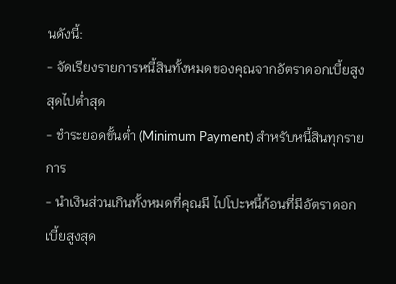นดังนี้:
- จัดเรียงรายการหนี้สินทั้งหมดของคุณจากอัตราดอกเบี้ยสูงสุดไปต่ำสุด
- ชำระยอดขั้นต่ำ (Minimum Payment) สำหรับหนี้สินทุกรายการ
- นำเงินส่วนเกินทั้งหมดที่คุณมี ไปโปะหนี้ก้อนที่มีอัตราดอกเบี้ยสูงสุด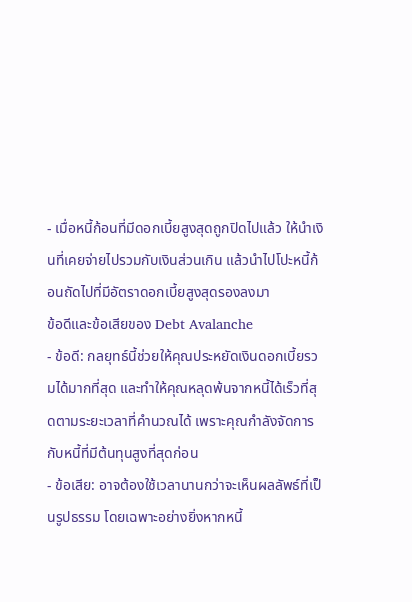- เมื่อหนี้ก้อนที่มีดอกเบี้ยสูงสุดถูกปิดไปแล้ว ให้นำเงินที่เคยจ่ายไปรวมกับเงินส่วนเกิน แล้วนำไปโปะหนี้ก้อนถัดไปที่มีอัตราดอกเบี้ยสูงสุดรองลงมา
ข้อดีและข้อเสียของ Debt Avalanche
- ข้อดี: กลยุทธ์นี้ช่วยให้คุณประหยัดเงินดอกเบี้ยรวมได้มากที่สุด และทำให้คุณหลุดพ้นจากหนี้ได้เร็วที่สุดตามระยะเวลาที่คำนวณได้ เพราะคุณกำลังจัดการกับหนี้ที่มีต้นทุนสูงที่สุดก่อน
- ข้อเสีย: อาจต้องใช้เวลานานกว่าจะเห็นผลลัพธ์ที่เป็นรูปธรรม โดยเฉพาะอย่างยิ่งหากหนี้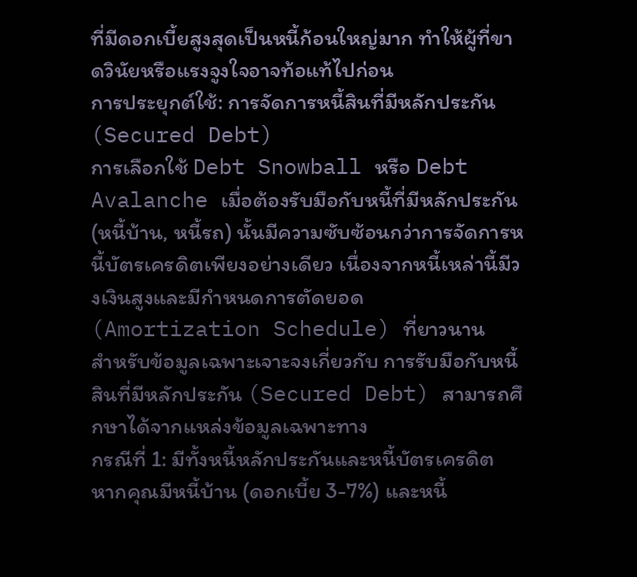ที่มีดอกเบี้ยสูงสุดเป็นหนี้ก้อนใหญ่มาก ทำให้ผู้ที่ขาดวินัยหรือแรงจูงใจอาจท้อแท้ไปก่อน
การประยุกต์ใช้: การจัดการหนี้สินที่มีหลักประกัน (Secured Debt)
การเลือกใช้ Debt Snowball หรือ Debt Avalanche เมื่อต้องรับมือกับหนี้ที่มีหลักประกัน (หนี้บ้าน, หนี้รถ) นั้นมีความซับซ้อนกว่าการจัดการหนี้บัตรเครดิตเพียงอย่างเดียว เนื่องจากหนี้เหล่านี้มีวงเงินสูงและมีกำหนดการตัดยอด (Amortization Schedule) ที่ยาวนาน
สำหรับข้อมูลเฉพาะเจาะจงเกี่ยวกับ การรับมือกับหนี้สินที่มีหลักประกัน (Secured Debt) สามารถศึกษาได้จากแหล่งข้อมูลเฉพาะทาง
กรณีที่ 1: มีทั้งหนี้หลักประกันและหนี้บัตรเครดิต
หากคุณมีหนี้บ้าน (ดอกเบี้ย 3-7%) และหนี้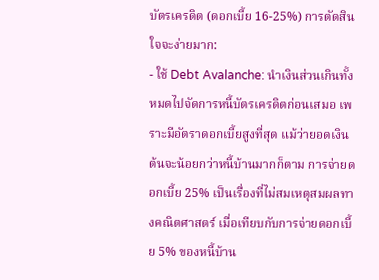บัตรเครดิต (ดอกเบี้ย 16-25%) การตัดสินใจจะง่ายมาก:
- ใช้ Debt Avalanche: นำเงินส่วนเกินทั้งหมดไปจัดการหนี้บัตรเครดิตก่อนเสมอ เพราะมีอัตราดอกเบี้ยสูงที่สุด แม้ว่ายอดเงินต้นจะน้อยกว่าหนี้บ้านมากก็ตาม การจ่ายดอกเบี้ย 25% เป็นเรื่องที่ไม่สมเหตุสมผลทางคณิตศาสตร์ เมื่อเทียบกับการจ่ายดอกเบี้ย 5% ของหนี้บ้าน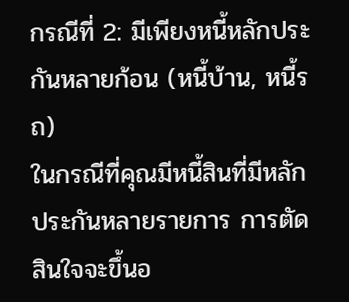กรณีที่ 2: มีเพียงหนี้หลักประกันหลายก้อน (หนี้บ้าน, หนี้รถ)
ในกรณีที่คุณมีหนี้สินที่มีหลักประกันหลายรายการ การตัดสินใจจะขึ้นอ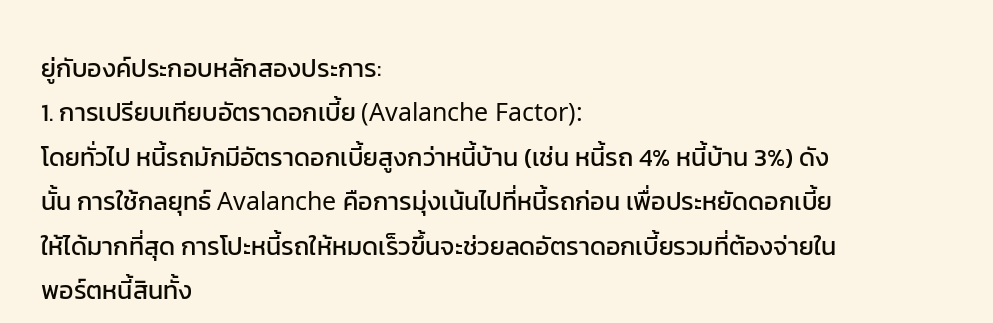ยู่กับองค์ประกอบหลักสองประการ:
1. การเปรียบเทียบอัตราดอกเบี้ย (Avalanche Factor):
โดยทั่วไป หนี้รถมักมีอัตราดอกเบี้ยสูงกว่าหนี้บ้าน (เช่น หนี้รถ 4% หนี้บ้าน 3%) ดังนั้น การใช้กลยุทธ์ Avalanche คือการมุ่งเน้นไปที่หนี้รถก่อน เพื่อประหยัดดอกเบี้ยให้ได้มากที่สุด การโปะหนี้รถให้หมดเร็วขึ้นจะช่วยลดอัตราดอกเบี้ยรวมที่ต้องจ่ายในพอร์ตหนี้สินทั้ง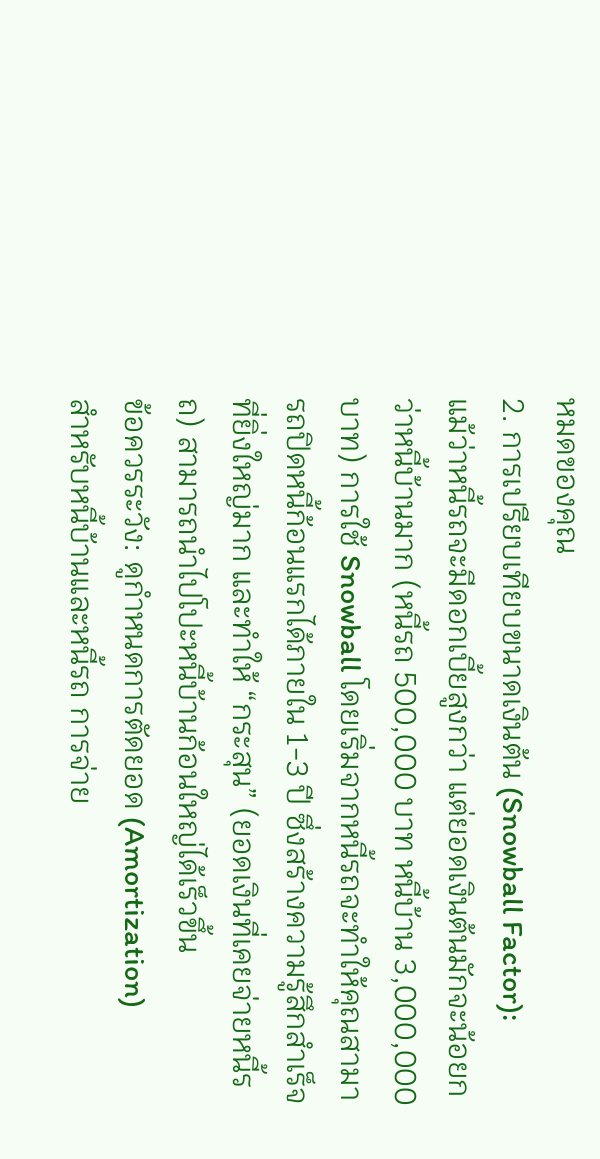หมดของคุณ
2. การเปรียบเทียบขนาดเงินต้น (Snowball Factor):
แม้ว่าหนี้รถจะมีดอกเบี้ยสูงกว่า แต่ยอดเงินต้นมักจะน้อยกว่าหนี้บ้านมาก (หนี้รถ 500,000 บาท หนี้บ้าน 3,000,000 บาท) การใช้ Snowball โดยเริ่มจากหนี้รถจะทำให้คุณสามารถปิดหนี้ก้อนแรกได้ภายใน 1-3 ปี ซึ่งสร้างความรู้สึกสำเร็จที่ยิ่งใหญ่มาก และทำให้ “กระสุน” (ยอดเงินที่เคยจ่ายหนี้รถ) สามารถนำไปโปะหนี้บ้านก้อนใหญ่ได้เร็วขึ้น
ข้อควรระวัง: ดูกำหนดการตัดยอด (Amortization)
สำหรับหนี้บ้านและหนี้รถ การจ่าย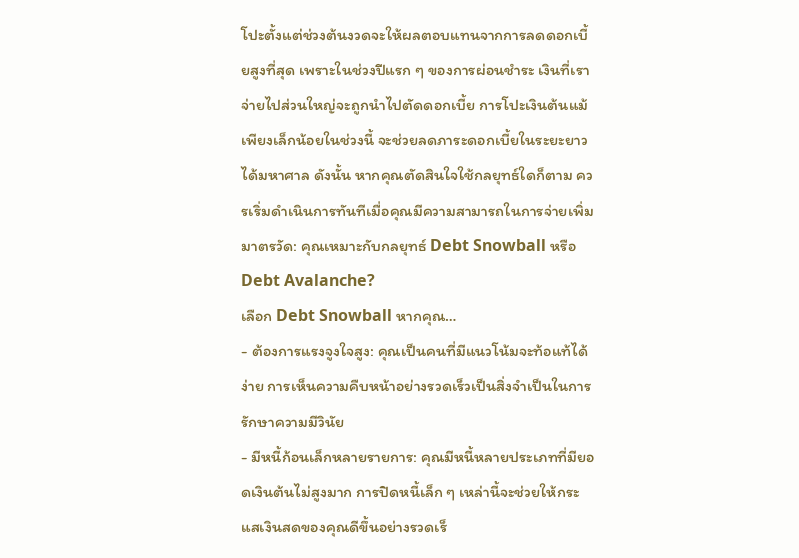โปะตั้งแต่ช่วงต้นงวดจะให้ผลตอบแทนจากการลดดอกเบี้ยสูงที่สุด เพราะในช่วงปีแรก ๆ ของการผ่อนชำระ เงินที่เราจ่ายไปส่วนใหญ่จะถูกนำไปตัดดอกเบี้ย การโปะเงินต้นแม้เพียงเล็กน้อยในช่วงนี้ จะช่วยลดภาระดอกเบี้ยในระยะยาวได้มหาศาล ดังนั้น หากคุณตัดสินใจใช้กลยุทธ์ใดก็ตาม ควรเริ่มดำเนินการทันทีเมื่อคุณมีความสามารถในการจ่ายเพิ่ม
มาตรวัด: คุณเหมาะกับกลยุทธ์ Debt Snowball หรือ Debt Avalanche?
เลือก Debt Snowball หากคุณ…
- ต้องการแรงจูงใจสูง: คุณเป็นคนที่มีแนวโน้มจะท้อแท้ได้ง่าย การเห็นความคืบหน้าอย่างรวดเร็วเป็นสิ่งจำเป็นในการรักษาความมีวินัย
- มีหนี้ก้อนเล็กหลายรายการ: คุณมีหนี้หลายประเภทที่มียอดเงินต้นไม่สูงมาก การปิดหนี้เล็ก ๆ เหล่านี้จะช่วยให้กระแสเงินสดของคุณดีขึ้นอย่างรวดเร็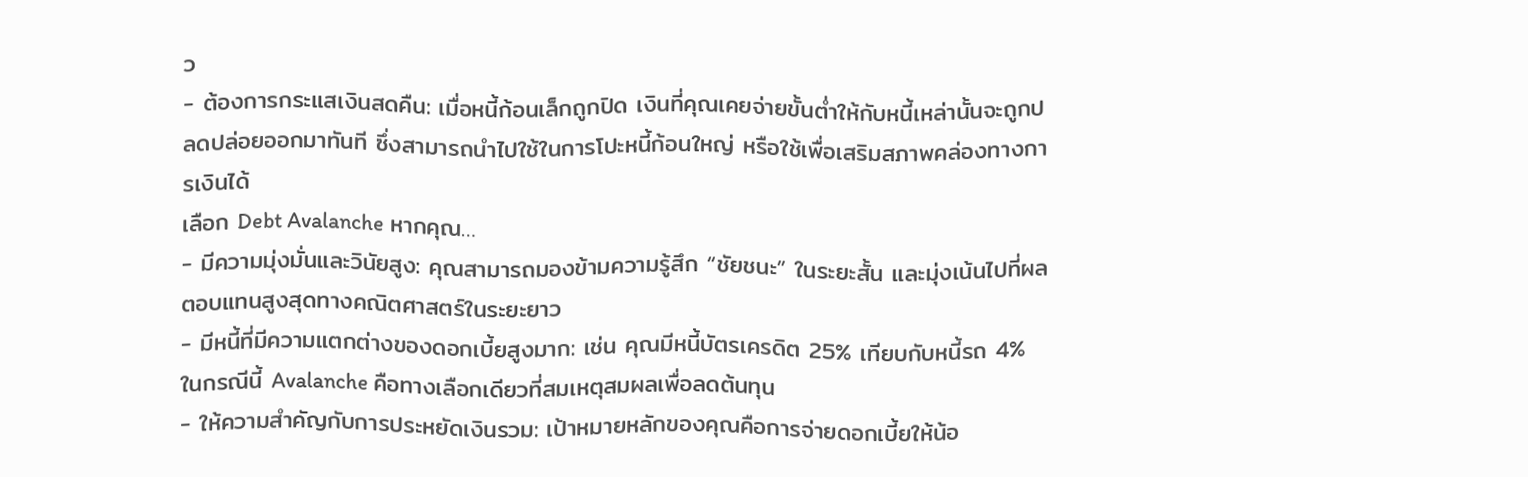ว
- ต้องการกระแสเงินสดคืน: เมื่อหนี้ก้อนเล็กถูกปิด เงินที่คุณเคยจ่ายขั้นต่ำให้กับหนี้เหล่านั้นจะถูกปลดปล่อยออกมาทันที ซึ่งสามารถนำไปใช้ในการโปะหนี้ก้อนใหญ่ หรือใช้เพื่อเสริมสภาพคล่องทางการเงินได้
เลือก Debt Avalanche หากคุณ…
- มีความมุ่งมั่นและวินัยสูง: คุณสามารถมองข้ามความรู้สึก “ชัยชนะ” ในระยะสั้น และมุ่งเน้นไปที่ผลตอบแทนสูงสุดทางคณิตศาสตร์ในระยะยาว
- มีหนี้ที่มีความแตกต่างของดอกเบี้ยสูงมาก: เช่น คุณมีหนี้บัตรเครดิต 25% เทียบกับหนี้รถ 4% ในกรณีนี้ Avalanche คือทางเลือกเดียวที่สมเหตุสมผลเพื่อลดต้นทุน
- ให้ความสำคัญกับการประหยัดเงินรวม: เป้าหมายหลักของคุณคือการจ่ายดอกเบี้ยให้น้อ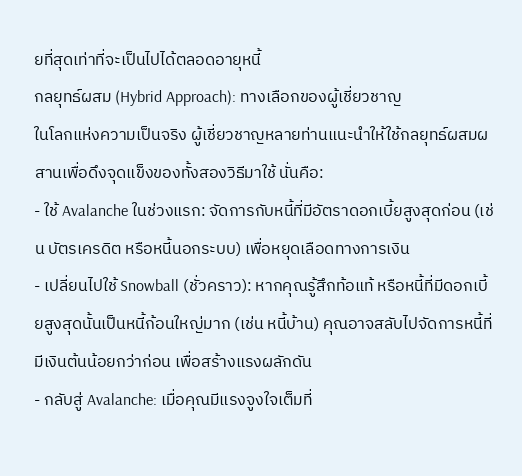ยที่สุดเท่าที่จะเป็นไปได้ตลอดอายุหนี้
กลยุทธ์ผสม (Hybrid Approach): ทางเลือกของผู้เชี่ยวชาญ
ในโลกแห่งความเป็นจริง ผู้เชี่ยวชาญหลายท่านแนะนำให้ใช้กลยุทธ์ผสมผสานเพื่อดึงจุดแข็งของทั้งสองวิธีมาใช้ นั่นคือ:
- ใช้ Avalanche ในช่วงแรก: จัดการกับหนี้ที่มีอัตราดอกเบี้ยสูงสุดก่อน (เช่น บัตรเครดิต หรือหนี้นอกระบบ) เพื่อหยุดเลือดทางการเงิน
- เปลี่ยนไปใช้ Snowball (ชั่วคราว): หากคุณรู้สึกท้อแท้ หรือหนี้ที่มีดอกเบี้ยสูงสุดนั้นเป็นหนี้ก้อนใหญ่มาก (เช่น หนี้บ้าน) คุณอาจสลับไปจัดการหนี้ที่มีเงินต้นน้อยกว่าก่อน เพื่อสร้างแรงผลักดัน
- กลับสู่ Avalanche: เมื่อคุณมีแรงจูงใจเต็มที่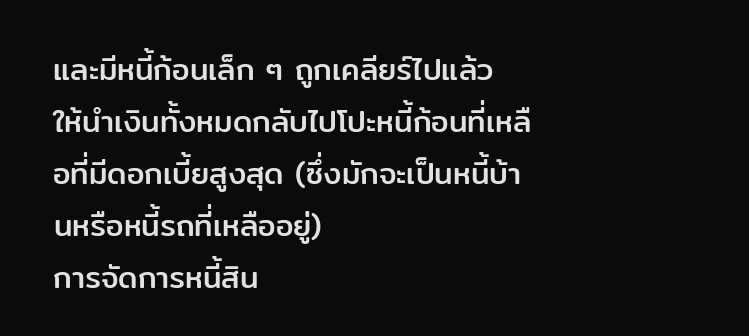และมีหนี้ก้อนเล็ก ๆ ถูกเคลียร์ไปแล้ว ให้นำเงินทั้งหมดกลับไปโปะหนี้ก้อนที่เหลือที่มีดอกเบี้ยสูงสุด (ซึ่งมักจะเป็นหนี้บ้านหรือหนี้รถที่เหลืออยู่)
การจัดการหนี้สิน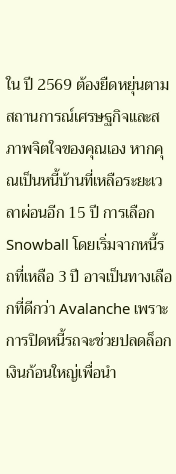ใน ปี 2569 ต้องยืดหยุ่นตามสถานการณ์เศรษฐกิจและสภาพจิตใจของคุณเอง หากคุณเป็นหนี้บ้านที่เหลือระยะเวลาผ่อนอีก 15 ปี การเลือก Snowball โดยเริ่มจากหนี้รถที่เหลือ 3 ปี อาจเป็นทางเลือกที่ดีกว่า Avalanche เพราะการปิดหนี้รถจะช่วยปลดล็อกเงินก้อนใหญ่เพื่อนำ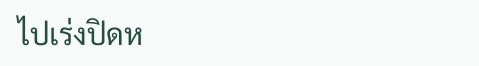ไปเร่งปิดห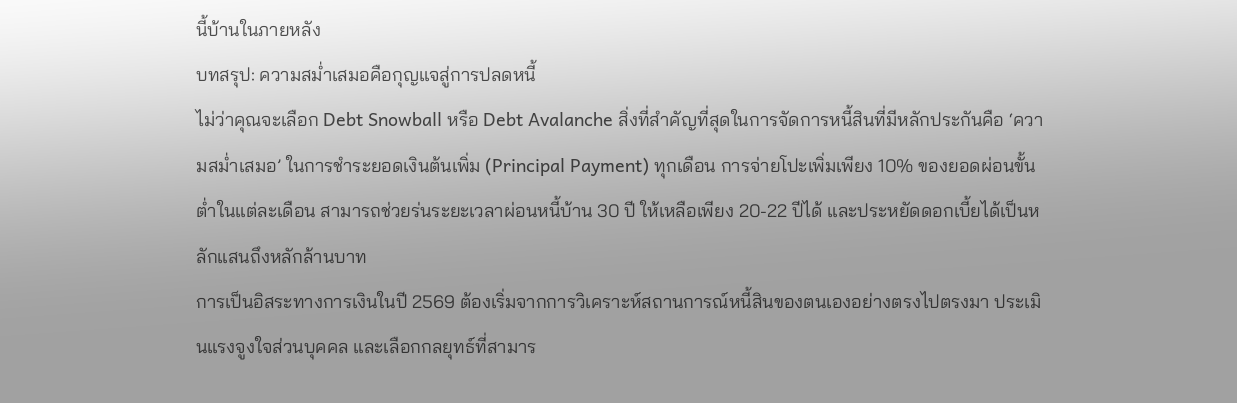นี้บ้านในภายหลัง
บทสรุป: ความสม่ำเสมอคือกุญแจสู่การปลดหนี้
ไม่ว่าคุณจะเลือก Debt Snowball หรือ Debt Avalanche สิ่งที่สำคัญที่สุดในการจัดการหนี้สินที่มีหลักประกันคือ ‘ความสม่ำเสมอ’ ในการชำระยอดเงินต้นเพิ่ม (Principal Payment) ทุกเดือน การจ่ายโปะเพิ่มเพียง 10% ของยอดผ่อนขั้นต่ำในแต่ละเดือน สามารถช่วยร่นระยะเวลาผ่อนหนี้บ้าน 30 ปี ให้เหลือเพียง 20-22 ปีได้ และประหยัดดอกเบี้ยได้เป็นหลักแสนถึงหลักล้านบาท
การเป็นอิสระทางการเงินในปี 2569 ต้องเริ่มจากการวิเคราะห์สถานการณ์หนี้สินของตนเองอย่างตรงไปตรงมา ประเมินแรงจูงใจส่วนบุคคล และเลือกกลยุทธ์ที่สามาร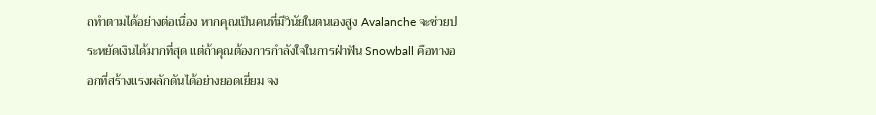ถทำตามได้อย่างต่อเนื่อง หากคุณเป็นคนที่มีวินัยในตนเองสูง Avalanche จะช่วยประหยัดเงินได้มากที่สุด แต่ถ้าคุณต้องการกำลังใจในการฝ่าฟัน Snowball คือทางออกที่สร้างแรงผลักดันได้อย่างยอดเยี่ยม จง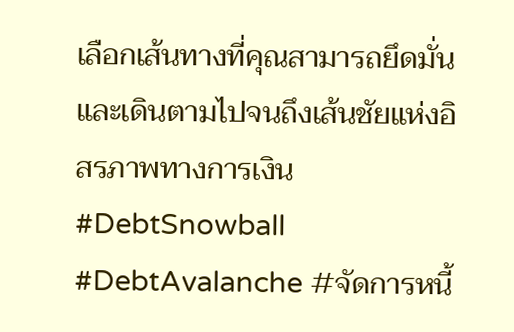เลือกเส้นทางที่คุณสามารถยึดมั่นและเดินตามไปจนถึงเส้นชัยแห่งอิสรภาพทางการเงิน
#DebtSnowball #DebtAvalanche #จัดการหนี้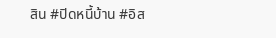สิน #ปิดหนี้บ้าน #อิส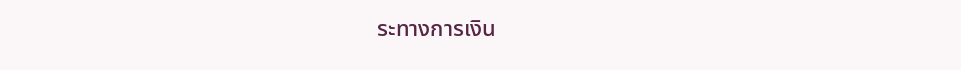ระทางการเงิน